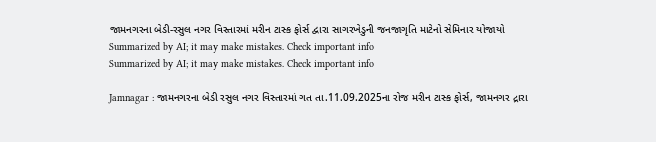જામનગરના બેડી-રસુલ નગર વિસ્તારમાં મરીન ટાસ્ક ફોર્સ દ્વારા સાગરખેડુની જનજાગૃતિ માટેનો સેમિનાર યોજાયો
Summarized by AI; it may make mistakes. Check important info
Summarized by AI; it may make mistakes. Check important info

Jamnagar : જામનગરના બેડી રસુલ નગર વિસ્તારમાં ગત તા.11.09.2025ના રોજ મરીન ટાસ્ક ફોર્સ, જામનગર દ્રારા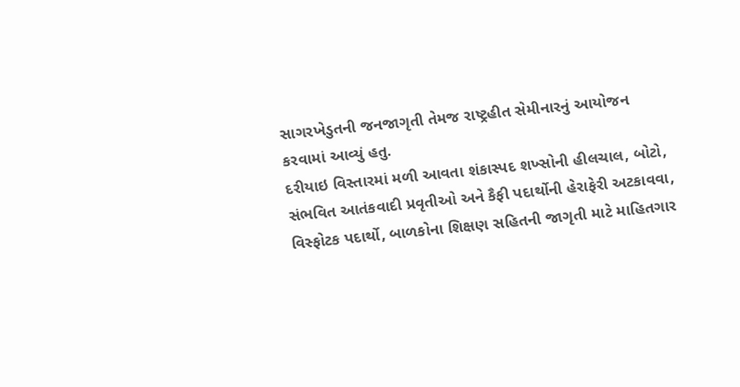સાગરખેડુતની જનજાગૃતી તેમજ રાષ્ટ્રહીત સેમીનારનું આયોજન કરવામાં આવ્યું હતુ.
દરીયાઇ વિસ્તારમાં મળી આવતા શંકાસ્પદ શખ્સોની હીલચાલ, બોટો, સંભવિત આતંકવાદી પ્રવૃતીઓ અને કૈફી પદાર્થોની હેરાફેરી અટકાવવા, વિસ્ફોટક પદાર્થો, બાળકોના શિક્ષણ સહિતની જાગૃતી માટે માહિતગાર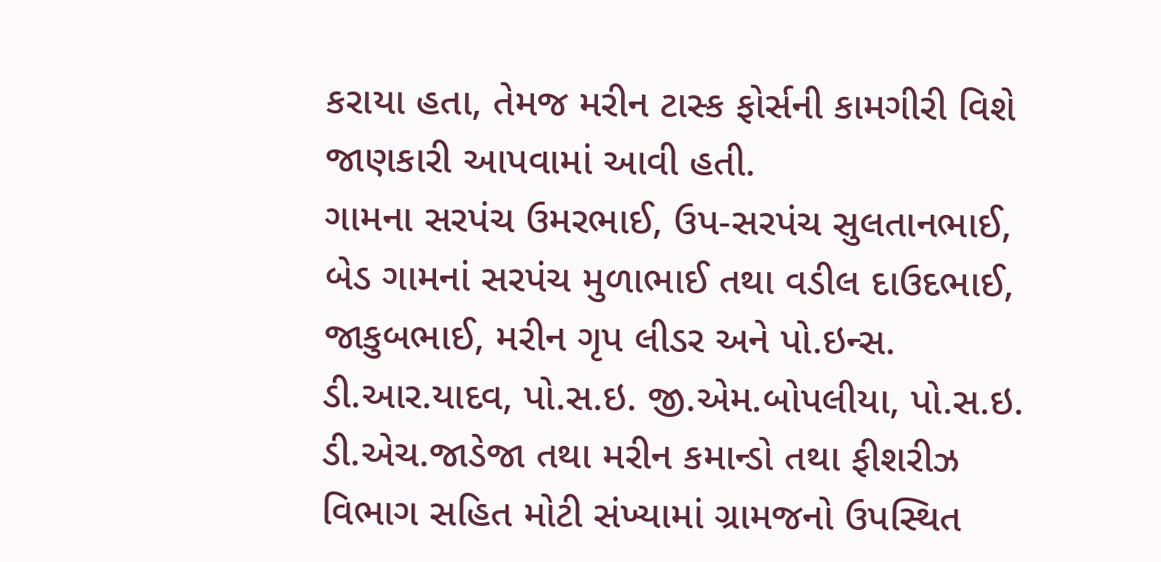કરાયા હતા, તેમજ મરીન ટાસ્ક ફોર્સની કામગીરી વિશે જાણકારી આપવામાં આવી હતી.
ગામના સરપંચ ઉમરભાઈ, ઉપ-સરપંચ સુલતાનભાઈ, બેડ ગામનાં સરપંચ મુળાભાઈ તથા વડીલ દાઉદભાઈ, જાકુબભાઈ, મરીન ગૃપ લીડર અને પો.ઇન્સ. ડી.આર.યાદવ, પો.સ.ઇ. જી.એમ.બોપલીયા, પો.સ.ઇ. ડી.એચ.જાડેજા તથા મરીન કમાન્ડો તથા ફીશરીઝ વિભાગ સહિત મોટી સંખ્યામાં ગ્રામજનો ઉપસ્થિત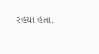રહયા હતા.